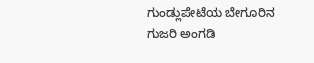ಗುಂಡ್ಲುಪೇಟೆಯ ಬೇಗೂರಿನ ಗುಜರಿ ಅಂಗಡಿ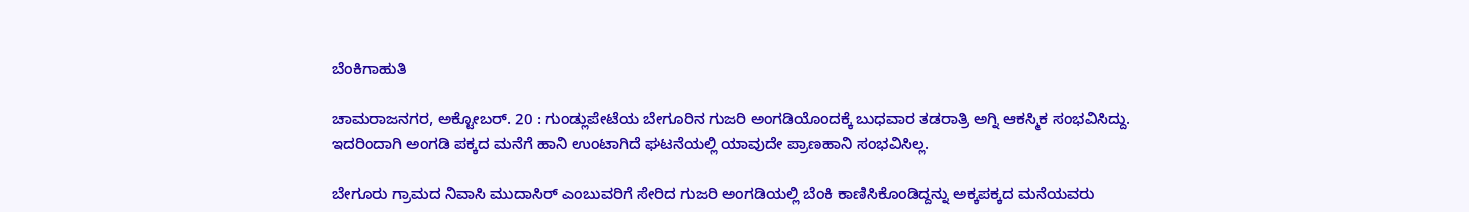ಬೆಂಕಿಗಾಹುತಿ

ಚಾಮರಾಜನಗರ, ಅಕ್ಟೋಬರ್. 20 : ಗುಂಡ್ಲುಪೇಟೆಯ ಬೇಗೂರಿನ ಗುಜರಿ ಅಂಗಡಿಯೊಂದಕ್ಕೆ ಬುಧವಾರ ತಡರಾತ್ರಿ ಅಗ್ನಿ ಆಕಸ್ಮಿಕ ಸಂಭವಿಸಿದ್ದು. ಇದರಿಂದಾಗಿ ಅಂಗಡಿ ಪಕ್ಕದ ಮನೆಗೆ ಹಾನಿ ಉಂಟಾಗಿದೆ ಘಟನೆಯಲ್ಲಿ ಯಾವುದೇ ಪ್ರಾಣಹಾನಿ ಸಂಭವಿಸಿಲ್ಲ.

ಬೇಗೂರು ಗ್ರಾಮದ ನಿವಾಸಿ ಮುದಾಸಿರ್ ಎಂಬುವರಿಗೆ ಸೇರಿದ ಗುಜರಿ ಅಂಗಡಿಯಲ್ಲಿ ಬೆಂಕಿ ಕಾಣಿಸಿಕೊಂಡಿದ್ದನ್ನು ಅಕ್ಕಪಕ್ಕದ ಮನೆಯವರು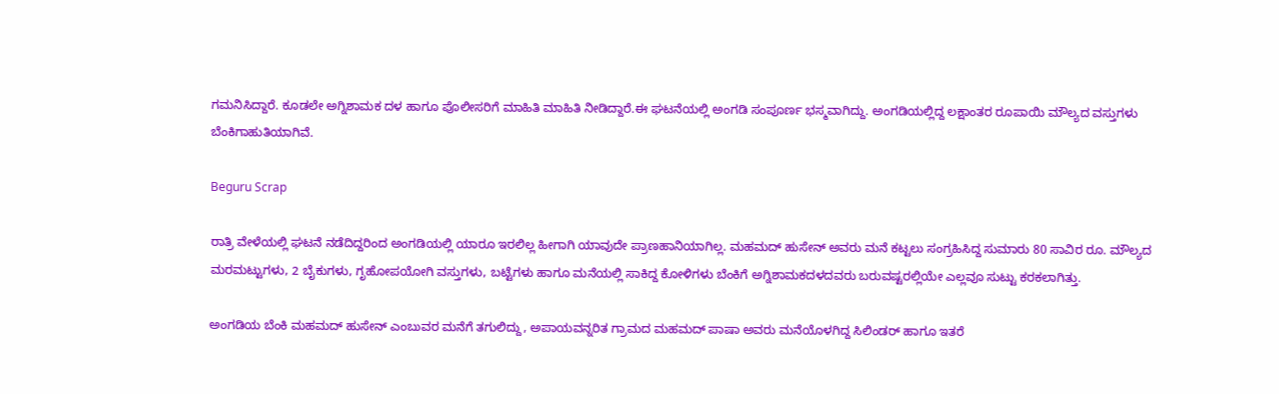ಗಮನಿಸಿದ್ದಾರೆ. ಕೂಡಲೇ ಅಗ್ನಿಶಾಮಕ ದಳ ಹಾಗೂ ಪೊಲೀಸರಿಗೆ ಮಾಹಿತಿ ಮಾಹಿತಿ ನೀಡಿದ್ದಾರೆ.ಈ ಘಟನೆಯಲ್ಲಿ ಅಂಗಡಿ ಸಂಪೂರ್ಣ ಭಸ್ಮವಾಗಿದ್ದು. ಅಂಗಡಿಯಲ್ಲಿದ್ದ ಲಕ್ಷಾಂತರ ರೂಪಾಯಿ ಮೌಲ್ಯದ ವಸ್ತುಗಳು ಬೆಂಕಿಗಾಹುತಿಯಾಗಿವೆ.

Beguru Scrap

ರಾತ್ರಿ ವೇಳೆಯಲ್ಲಿ ಘಟನೆ ನಡೆದಿದ್ದರಿಂದ ಅಂಗಡಿಯಲ್ಲಿ ಯಾರೂ ಇರಲಿಲ್ಲ ಹೀಗಾಗಿ ಯಾವುದೇ ಪ್ರಾಣಹಾನಿಯಾಗಿಲ್ಲ. ಮಹಮದ್ ಹುಸೇನ್ ಅವರು ಮನೆ ಕಟ್ಟಲು ಸಂಗ್ರಹಿಸಿದ್ದ ಸುಮಾರು 80 ಸಾವಿರ ರೂ. ಮೌಲ್ಯದ ಮರಮಟ್ಟುಗಳು, 2 ಬೈಕುಗಳು, ಗೃಹೋಪಯೋಗಿ ವಸ್ತುಗಳು, ಬಟ್ಟೆಗಳು ಹಾಗೂ ಮನೆಯಲ್ಲಿ ಸಾಕಿದ್ದ ಕೋಳಿಗಳು ಬೆಂಕಿಗೆ ಅಗ್ನಿಶಾಮಕದಳದವರು ಬರುವಷ್ಟರಲ್ಲಿಯೇ ಎಲ್ಲವೂ ಸುಟ್ಟು ಕರಕಲಾಗಿತ್ತು.

ಅಂಗಡಿಯ ಬೆಂಕಿ ಮಹಮದ್ ಹುಸೇನ್ ಎಂಬುವರ ಮನೆಗೆ ತಗುಲಿದ್ದು, ಅಪಾಯವನ್ನರಿತ ಗ್ರಾಮದ ಮಹಮದ್ ಪಾಷಾ ಅವರು ಮನೆಯೊಳಗಿದ್ದ ಸಿಲಿಂಡರ್ ಹಾಗೂ ಇತರೆ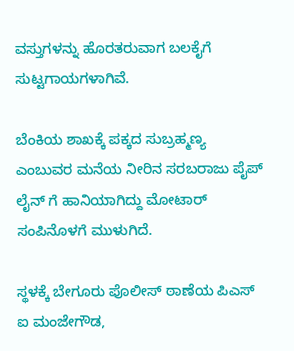ವಸ್ತುಗಳನ್ನು ಹೊರತರುವಾಗ ಬಲಕೈಗೆ ಸುಟ್ಟಗಾಯಗಳಾಗಿವೆ.

ಬೆಂಕಿಯ ಶಾಖಕ್ಕೆ ಪಕ್ಕದ ಸುಬ್ರಹ್ಮಣ್ಯ ಎಂಬುವರ ಮನೆಯ ನೀರಿನ ಸರಬರಾಜು ಪೈಪ್‍ ಲೈನ್ ಗೆ ಹಾನಿಯಾಗಿದ್ದು ಮೋಟಾರ್ ಸಂಪಿನೊಳಗೆ ಮುಳುಗಿದೆ.

ಸ್ಥಳಕ್ಕೆ ಬೇಗೂರು ಪೊಲೀಸ್ ಠಾಣೆಯ ಪಿಎಸ್ ಐ ಮಂಜೇಗೌಡ,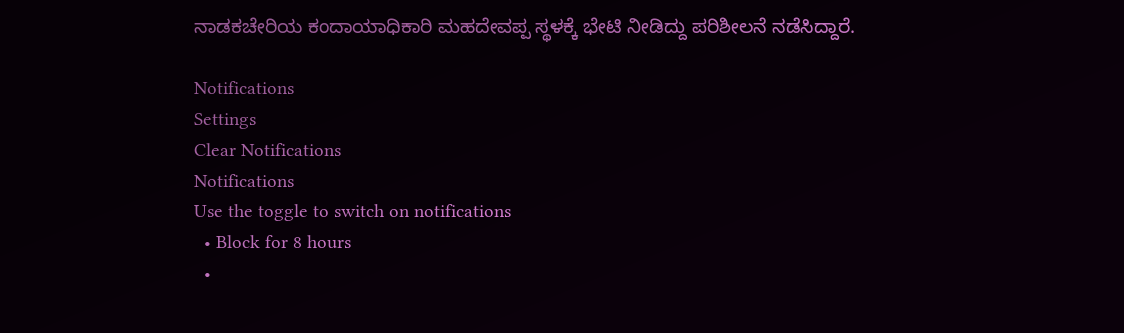ನಾಡಕಚೇರಿಯ ಕಂದಾಯಾಧಿಕಾರಿ ಮಹದೇವಪ್ಪ ಸ್ಥಳಕ್ಕೆ ಭೇಟಿ ನೀಡಿದ್ದು ಪರಿಶೀಲನೆ ನಡೆಸಿದ್ದಾರೆ.

Notifications
Settings
Clear Notifications
Notifications
Use the toggle to switch on notifications
  • Block for 8 hours
  •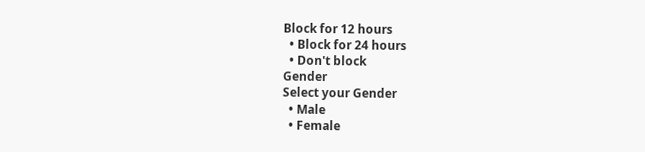Block for 12 hours
  • Block for 24 hours
  • Don't block
Gender
Select your Gender
  • Male
  • Female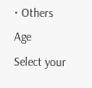• Others
Age
Select your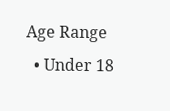Age Range
  • Under 18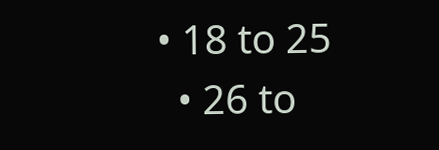• 18 to 25
  • 26 to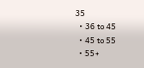35
  • 36 to 45
  • 45 to 55
  • 55+